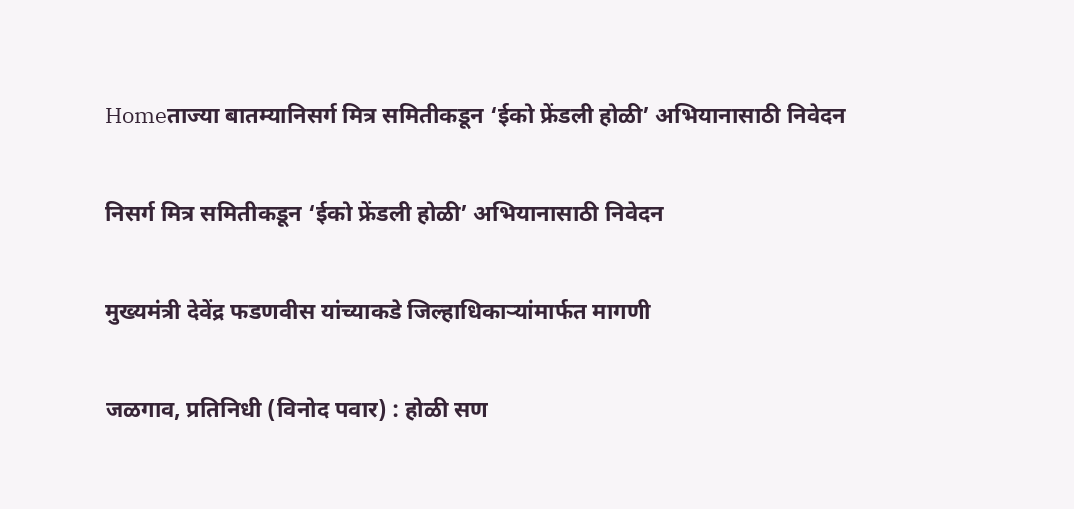Homeताज्या बातम्यानिसर्ग मित्र समितीकडून ‘ईको फ्रेंडली होळी’ अभियानासाठी निवेदन

निसर्ग मित्र समितीकडून ‘ईको फ्रेंडली होळी’ अभियानासाठी निवेदन

मुख्यमंत्री देवेंद्र फडणवीस यांच्याकडे जिल्हाधिकाऱ्यांमार्फत मागणी

जळगाव, प्रतिनिधी (विनोद पवार) : होळी सण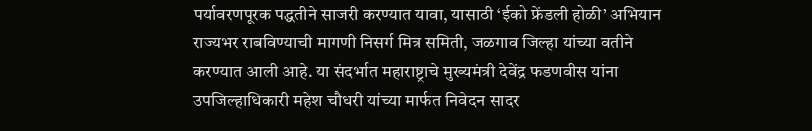पर्यावरणपूरक पद्धतीने साजरी करण्यात यावा, यासाठी ‘ईको फ्रेंडली होळी’ अभियान राज्यभर राबविण्याची मागणी निसर्ग मित्र समिती, जळगाव जिल्हा यांच्या वतीने करण्यात आली आहे. या संदर्भात महाराष्ट्राचे मुख्यमंत्री देवेंद्र फडणवीस यांना उपजिल्हाधिकारी महेश चौधरी यांच्या मार्फत निवेदन सादर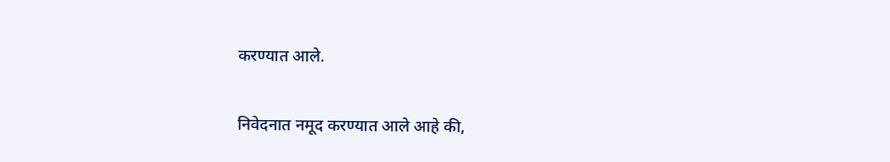करण्यात आले.

निवेदनात नमूद करण्यात आले आहे की,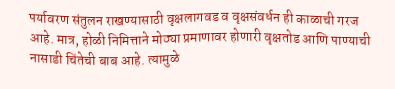पर्यावरण संतुलन राखण्यासाठी वृक्षलागवड व वृक्षसंवर्धन ही काळाची गरज आहे. मात्र, होळी निमित्ताने मोठ्या प्रमाणावर होणारी वृक्षतोड आणि पाण्याची नासाडी चिंतेची बाब आहे. त्यामुळे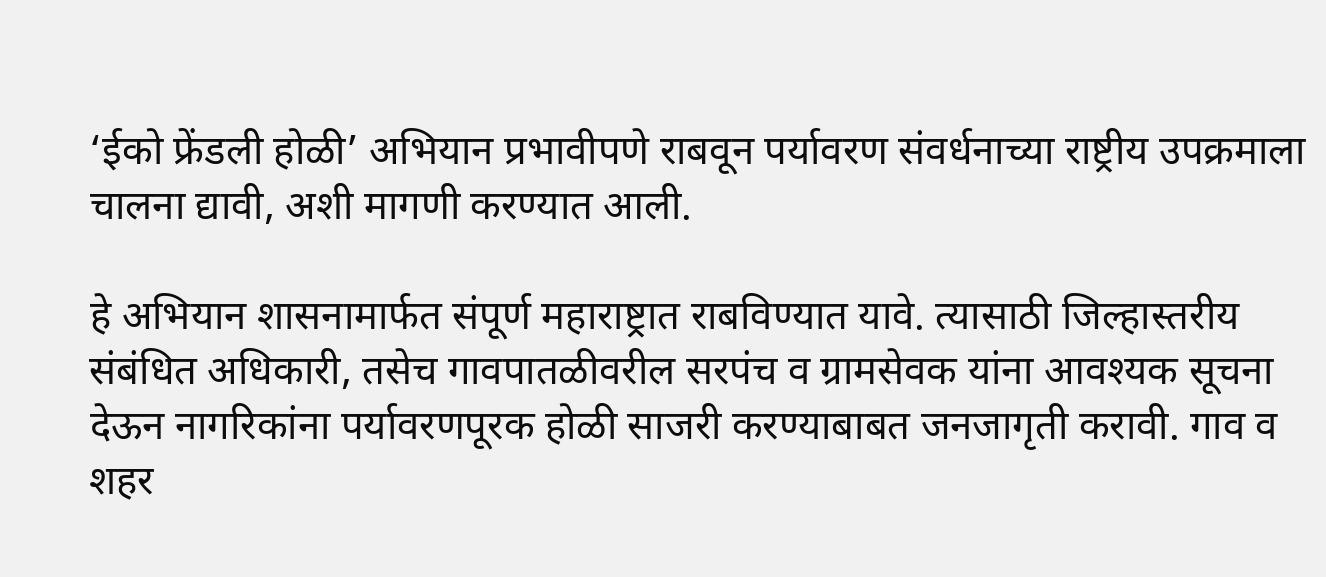‘ईको फ्रेंडली होळी’ अभियान प्रभावीपणे राबवून पर्यावरण संवर्धनाच्या राष्ट्रीय उपक्रमाला चालना द्यावी, अशी मागणी करण्यात आली.

हे अभियान शासनामार्फत संपूर्ण महाराष्ट्रात राबविण्यात यावे. त्यासाठी जिल्हास्तरीय संबंधित अधिकारी, तसेच गावपातळीवरील सरपंच व ग्रामसेवक यांना आवश्यक सूचना देऊन नागरिकांना पर्यावरणपूरक होळी साजरी करण्याबाबत जनजागृती करावी. गाव व शहर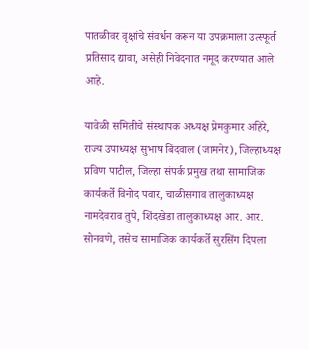पातळीवर वृक्षांचे संवर्धन करून या उपक्रमाला उत्स्फूर्त प्रतिसाद द्यावा, असेही निवेदनात नमूद करण्यात आले आहे.

यावेळी समितीचे संस्थापक अध्यक्ष प्रेमकुमार अहिरे, राज्य उपाध्यक्ष सुभाष बिंदवाल (जामनेर), जिल्हाध्यक्ष प्रविण पाटील, जिल्हा संपर्क प्रमुख तथा सामाजिक कार्यकर्ते विनोद पवार, चाळीसगाव तालुकाध्यक्ष नामदेवराव तुपे, शिंदखेडा तालुकाध्यक्ष आर. आर. सोनवणे, तसेच सामाजिक कार्यकर्ते सुरसिंग दिपला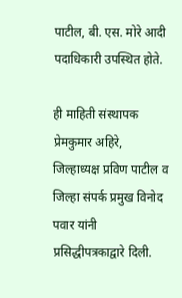पाटील, बी. एस. मोरे आदी पदाधिकारी उपस्थित होते.

ही माहिती संस्थापक प्रेमकुमार अहिरे, जिल्हाध्यक्ष प्रविण पाटील व जिल्हा संपर्क प्रमुख विनोद पवार यांनी प्रसिद्धीपत्रकाद्वारे दिली.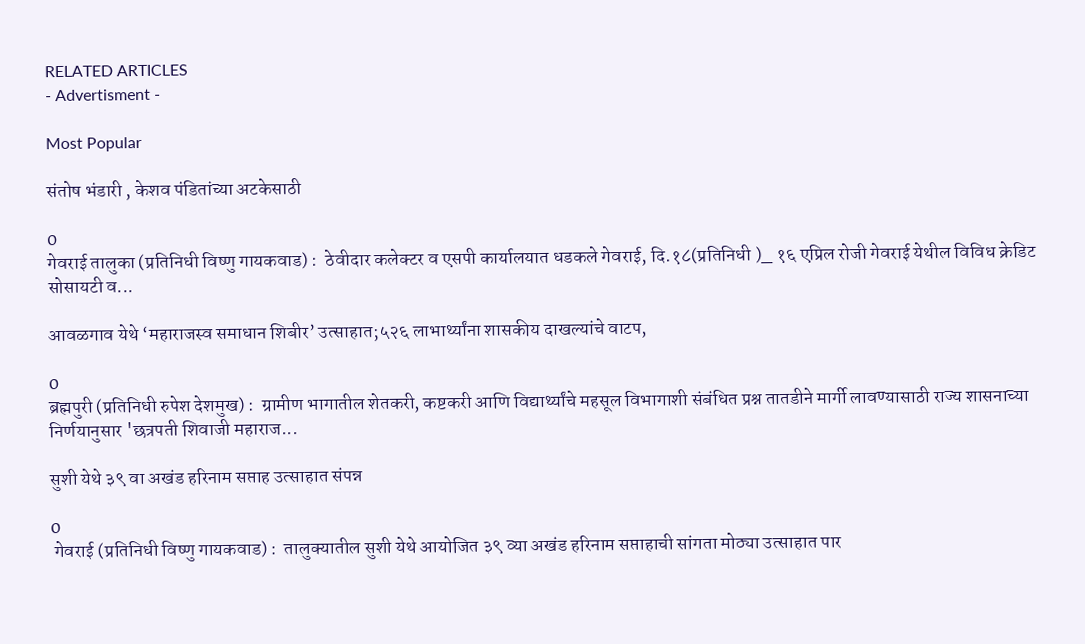RELATED ARTICLES
- Advertisment -

Most Popular

संतोष भंडारी , केशव पंडितांच्या अटकेसाठी

0
गेवराई तालुका (प्रतिनिधी विष्णु गायकवाड) :  ठेवीदार कलेक्टर व एसपी कार्यालयात धडकले गेवराई, दि.१८(प्रतिनिधी )_ १६ एप्रिल रोजी गेवराई येथील विविध क्रेडिट सोसायटी व...

आवळगाव येथे ‘महाराजस्व समाधान शिबीर’ उत्साहात;५२६ लाभार्थ्यांना शासकीय दाखल्यांचे वाटप,

0
ब्रह्मपुरी (प्रतिनिधी रुपेश देशमुख) :  ग्रामीण भागातील शेतकरी, कष्टकरी आणि विद्यार्थ्यांचे महसूल विभागाशी संबंधित प्रश्न तातडीने मार्गी लावण्यासाठी राज्य शासनाच्या निर्णयानुसार 'छत्रपती शिवाजी महाराज...

सुशी येथे ३९ वा अखंड हरिनाम सप्ताह उत्साहात संपन्न

0
 गेवराई (प्रतिनिधी विष्णु गायकवाड) :  तालुक्यातील सुशी येथे आयोजित ३९ व्या अखंड हरिनाम सप्ताहाची सांगता मोठ्या उत्साहात पार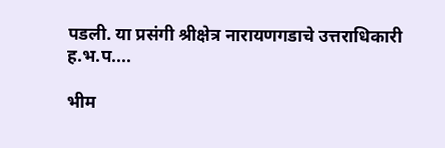पडली. या प्रसंगी श्रीक्षेत्र नारायणगडाचे उत्तराधिकारी ह.भ.प....

भीम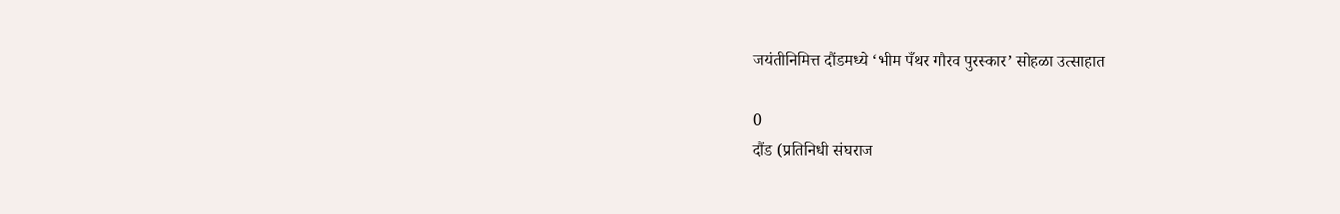जयंतीनिमित्त दौंडमध्ये ‘भीम पँथर गौरव पुरस्कार’ सोहळा उत्साहात

0
दौंड (प्रतिनिधी संघराज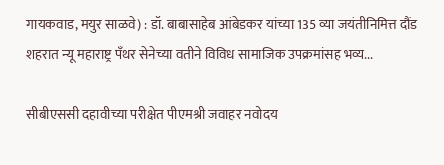गायकवाड, मयुर साळवे) : डॉ. बाबासाहेब आंबेडकर यांच्या 135 व्या जयंतीनिमित्त दौंड शहरात न्यू महाराष्ट्र पँथर सेनेच्या वतीने विविध सामाजिक उपक्रमांसह भव्य...

सीबीएससी दहावीच्या परीक्षेत पीएमश्री जवाहर नवोदय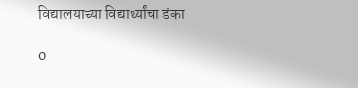विद्यालयाच्या विद्यार्थ्यांचा डंका

0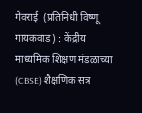गेवराई  (प्रतिनिधी विष्णू गायकवाड) : केंद्रीय माध्यमिक शिक्षण मंडळाच्या (CBSE) शैक्षणिक सत्र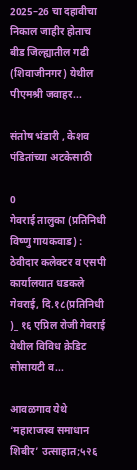2025–26 चा दहावीचा निकाल जाहीर होताच बीड जिल्ह्यातील गढी (शिवाजीनगर) येथील पीएमश्री जवाहर...

संतोष भंडारी , केशव पंडितांच्या अटकेसाठी

0
गेवराई तालुका (प्रतिनिधी विष्णु गायकवाड) :  ठेवीदार कलेक्टर व एसपी कार्यालयात धडकले गेवराई, दि.१८(प्रतिनिधी )_ १६ एप्रिल रोजी गेवराई येथील विविध क्रेडिट सोसायटी व...

आवळगाव येथे ‘महाराजस्व समाधान शिबीर’ उत्साहात;५२६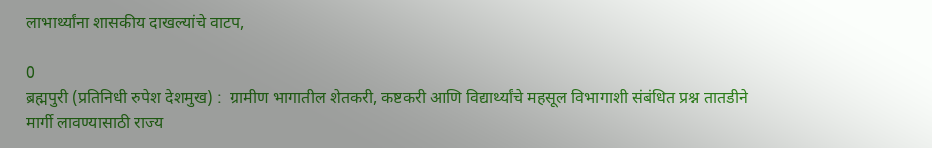लाभार्थ्यांना शासकीय दाखल्यांचे वाटप,

0
ब्रह्मपुरी (प्रतिनिधी रुपेश देशमुख) :  ग्रामीण भागातील शेतकरी, कष्टकरी आणि विद्यार्थ्यांचे महसूल विभागाशी संबंधित प्रश्न तातडीने मार्गी लावण्यासाठी राज्य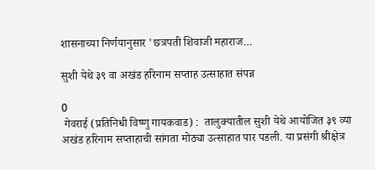शासनाच्या निर्णयानुसार 'छत्रपती शिवाजी महाराज...

सुशी येथे ३९ वा अखंड हरिनाम सप्ताह उत्साहात संपन्न

0
 गेवराई (प्रतिनिधी विष्णु गायकवाड) :  तालुक्यातील सुशी येथे आयोजित ३९ व्या अखंड हरिनाम सप्ताहाची सांगता मोठ्या उत्साहात पार पडली. या प्रसंगी श्रीक्षेत्र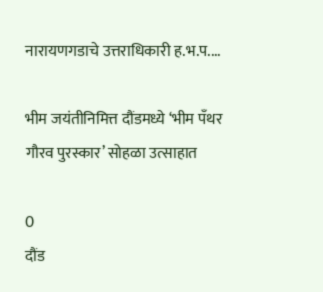नारायणगडाचे उत्तराधिकारी ह.भ.प....

भीम जयंतीनिमित्त दौंडमध्ये ‘भीम पँथर गौरव पुरस्कार’ सोहळा उत्साहात

0
दौंड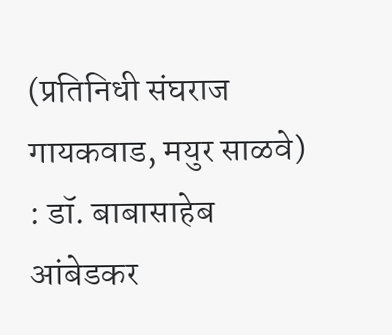(प्रतिनिधी संघराज गायकवाड, मयुर साळवे) : डॉ. बाबासाहेब आंबेडकर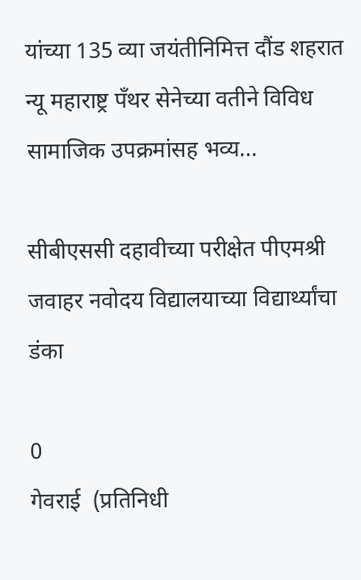यांच्या 135 व्या जयंतीनिमित्त दौंड शहरात न्यू महाराष्ट्र पँथर सेनेच्या वतीने विविध सामाजिक उपक्रमांसह भव्य...

सीबीएससी दहावीच्या परीक्षेत पीएमश्री जवाहर नवोदय विद्यालयाच्या विद्यार्थ्यांचा डंका

0
गेवराई  (प्रतिनिधी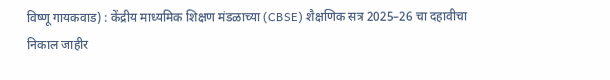विष्णू गायकवाड) : केंद्रीय माध्यमिक शिक्षण मंडळाच्या (CBSE) शैक्षणिक सत्र 2025–26 चा दहावीचा निकाल जाहीर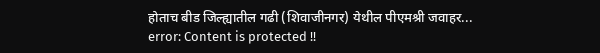होताच बीड जिल्ह्यातील गढी (शिवाजीनगर) येथील पीएमश्री जवाहर...
error: Content is protected !!